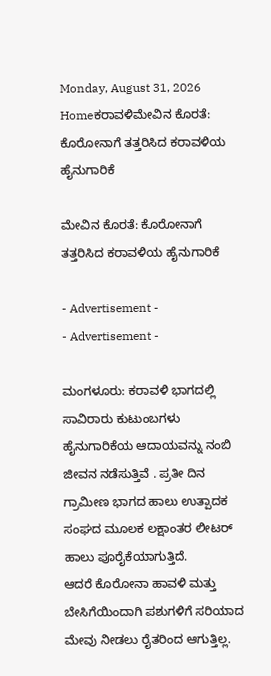Monday, August 31, 2026
Homeಕರಾವಳಿಮೇವಿನ ಕೊರತೆ: ಕೊರೋನಾಗೆ ತತ್ತರಿಸಿದ ಕರಾವಳಿಯ ಹೈನುಗಾರಿಕೆ

ಮೇವಿನ ಕೊರತೆ: ಕೊರೋನಾಗೆ ತತ್ತರಿಸಿದ ಕರಾವಳಿಯ ಹೈನುಗಾರಿಕೆ

- Advertisement -
- Advertisement -

ಮಂಗಳೂರು: ಕರಾವಳಿ ಭಾಗದಲ್ಲಿ ಸಾವಿರಾರು ಕುಟುಂಬಗಳು ಹೈನುಗಾರಿಕೆಯ ಆದಾಯವನ್ನು ನಂಬಿ ಜೀವನ ನಡೆಸುತ್ತಿವೆ . ಪ್ರತೀ ದಿನ ಗ್ರಾಮೀಣ ಭಾಗದ ಹಾಲು ಉತ್ಪಾದಕ ಸಂಘದ ಮೂಲಕ ಲಕ್ಷಾಂತರ ಲೀಟರ್ ಹಾಲು ಪೂರೈಕೆಯಾಗುತ್ತಿದೆ.
ಆದರೆ ಕೊರೋನಾ ಹಾವಳಿ ಮತ್ತು ಬೇಸಿಗೆಯಿಂದಾಗಿ ಪಶುಗಳಿಗೆ ಸರಿಯಾದ ಮೇವು ನೀಡಲು ರೈತರಿಂದ ಆಗುತ್ತಿಲ್ಲ.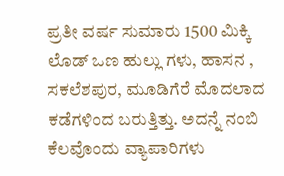ಪ್ರತೀ ವರ್ಷ ಸುಮಾರು 1500 ಮಿಕ್ಕಿ‌ ಲೊಡ್ ಒಣ ಹುಲ್ಲು ಗಳು, ಹಾಸನ , ಸಕಲೆಶಪುರ, ಮೂಡಿಗೆರೆ ಮೊದಲಾದ ಕಡೆಗಳಿಂದ‌ ಬರುತ್ತಿತ್ತು. ಅದನ್ನೆ ನಂಬಿ ಕೆಲವೊಂದು ವ್ಯಾಪಾರಿಗಳು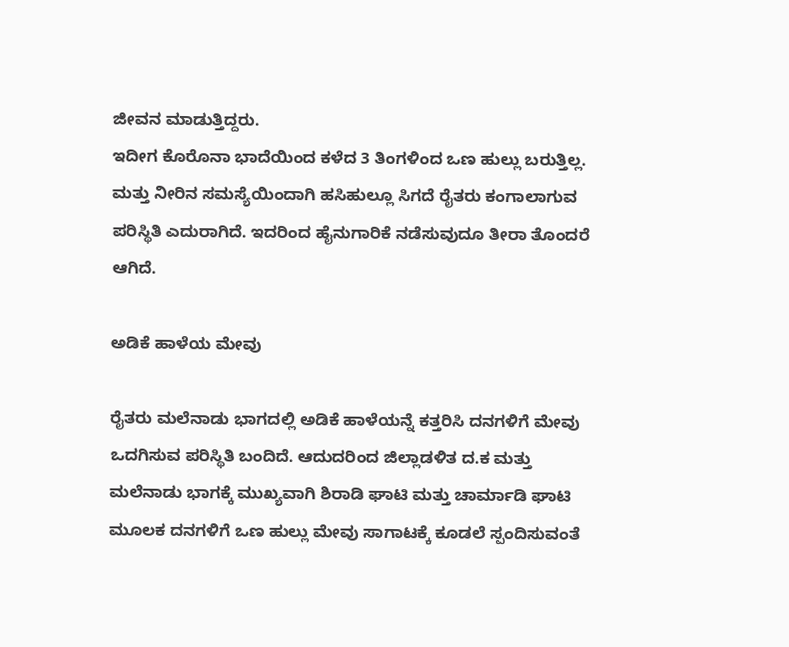ಜೀವನ ಮಾಡುತ್ತಿದ್ದರು.
ಇದೀಗ ಕೊರೊನಾ ಭಾದೆಯಿಂದ ಕಳೆದ 3 ತಿಂಗಳಿಂದ ಒಣ ಹುಲ್ಲು ಬರುತ್ತಿಲ್ಲ. ಮತ್ತು ನೀರಿನ ಸಮಸ್ಯೆಯಿಂದಾಗಿ ಹಸಿಹುಲ್ಲೂ ಸಿಗದೆ‌ ರೈತರು ಕಂಗಾಲಾಗುವ ಪರಿಸ್ಥಿತಿ ಎದುರಾಗಿದೆ. ಇದರಿಂದ ಹೈನುಗಾರಿಕೆ‌ ನಡೆಸುವುದೂ ತೀರಾ ತೊಂದರೆ ಆಗಿದೆ.

ಅಡಿಕೆ ಹಾಳೆಯ ಮೇವು

ರೈತರು ಮಲೆನಾಡು ಭಾಗದಲ್ಲಿ ಅಡಿಕೆ ಹಾಳೆಯನ್ನೆ ಕತ್ತರಿಸಿ ದನಗಳಿಗೆ ಮೇವು ಒದಗಿಸುವ ಪರಿಸ್ಥಿತಿ ಬಂದಿದೆ. ಆದುದರಿಂದ ಜಿಲ್ಲಾಡಳಿತ‌ ದ.ಕ ಮತ್ತು ಮಲೆನಾಡು ಭಾಗಕ್ಕೆ ಮುಖ್ಯವಾಗಿ ಶಿರಾಡಿ ಘಾಟಿ ಮತ್ತು ಚಾರ್ಮಾಡಿ ಘಾಟಿ ಮೂಲಕ ದನಗಳಿಗೆ ಒಣ ಹುಲ್ಲು ಮೇವು ಸಾಗಾಟಕ್ಕೆ‌ ಕೂಡಲೆ ಸ್ಪಂದಿಸುವಂತೆ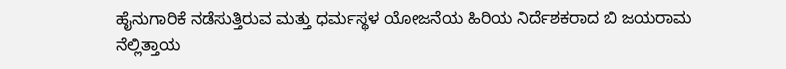ಹೈನುಗಾರಿಕೆ ನಡೆಸುತ್ತಿರುವ ಮತ್ತು ಧರ್ಮಸ್ಥಳ ಯೋಜನೆಯ ಹಿರಿಯ ನಿರ್ದೆಶಕರಾದ ಬಿ ಜಯರಾಮ ನೆಲ್ಲಿತ್ತಾಯ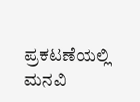ಪ್ರಕಟಣೆಯಲ್ಲಿ ಮನವಿ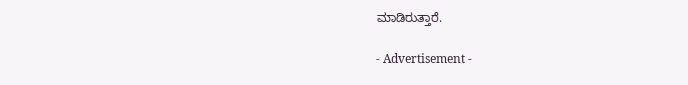ಮಾಡಿರುತ್ತಾರೆ.

- Advertisement -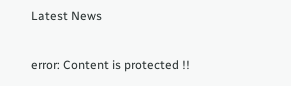Latest News

error: Content is protected !!